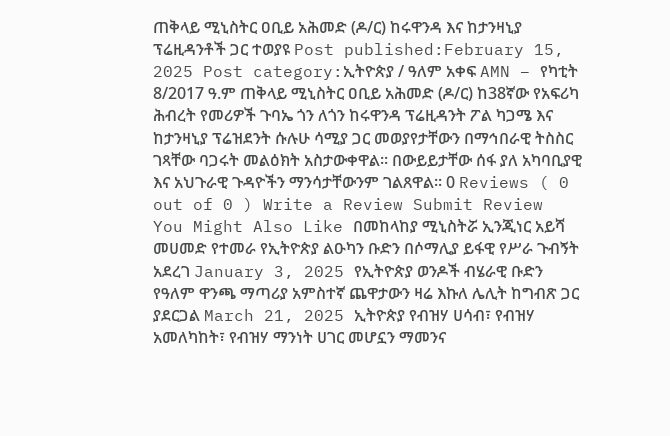ጠቅላይ ሚኒስትር ዐቢይ አሕመድ (ዶ/ር) ከሩዋንዳ እና ከታንዛኒያ ፕሬዚዳንቶች ጋር ተወያዩ Post published:February 15, 2025 Post category:ኢትዮጵያ / ዓለም አቀፍ AMN – የካቲት 8/2017 ዓ.ም ጠቅላይ ሚኒስትር ዐቢይ አሕመድ (ዶ/ር) ከ38ኛው የአፍሪካ ሕብረት የመሪዎች ጉባኤ ጎን ለጎን ከሩዋንዳ ፕሬዚዳንት ፖል ካጋሜ እና ከታንዛኒያ ፕሬዝደንት ሱሉሁ ሳሚያ ጋር መወያየታቸውን በማኅበራዊ ትስስር ገጻቸው ባጋሩት መልዕክት አስታውቀዋል፡፡ በውይይታቸው ሰፋ ያለ አካባቢያዊ እና አህጉራዊ ጉዳዮችን ማንሳታቸውንም ገልጸዋል፡፡ 0 Reviews ( 0 out of 0 ) Write a Review Submit Review You Might Also Like በመከላከያ ሚኒስትሯ ኢንጂነር አይሻ መሀመድ የተመራ የኢትዮጵያ ልዑካን ቡድን በሶማሊያ ይፋዊ የሥራ ጉብኝት አደረገ January 3, 2025 የኢትዮጵያ ወንዶች ብሄራዊ ቡድን የዓለም ዋንጫ ማጣሪያ አምስተኛ ጨዋታውን ዛሬ እኩለ ሌሊት ከግብጽ ጋር ያደርጋል March 21, 2025 ኢትዮጵያ የብዝሃ ሀሳብ፣ የብዝሃ አመለካከት፣ የብዝሃ ማንነት ሀገር መሆኗን ማመንና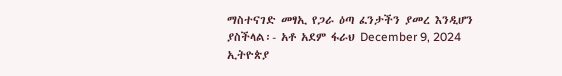ማስተናገድ መፃኢ የጋራ ዕጣ ፈንታችን ያመረ እንዲሆን ያስችላል፡- አቶ አደም ፋራህ December 9, 2024
ኢትዮጵያ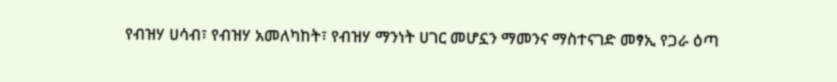የብዝሃ ሀሳብ፣ የብዝሃ አመለካከት፣ የብዝሃ ማንነት ሀገር መሆኗን ማመንና ማስተናገድ መፃኢ የጋራ ዕጣ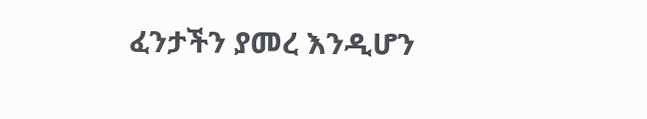ፈንታችን ያመረ እንዲሆን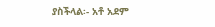ያስችላል፡- አቶ አደም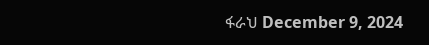ፋራህ December 9, 2024